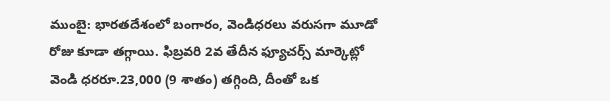ముంబై: భారతదేశంలో బంగారం, వెండిధరలు వరుసగా మూడో రోజు కూడా తగ్గాయి. ఫిబ్రవరి 2వ తేదీన ఫ్యూచర్స్ మార్కెట్లో వెండి ధరరూ.23,000 (9 శాతం) తగ్గింది, దీంతో ఒక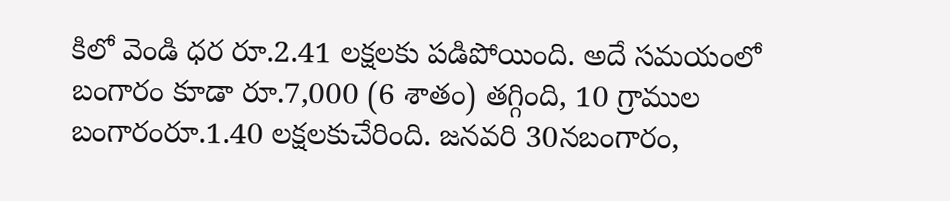కిలో వెండి ధర రూ.2.41 లక్షలకు పడిపోయింది. అదే సమయంలో బంగారం కూడా రూ.7,000 (6 శాతం) తగ్గింది, 10 గ్రాముల బంగారంరూ.1.40 లక్షలకుచేరింది. జనవరి 30నబంగారం,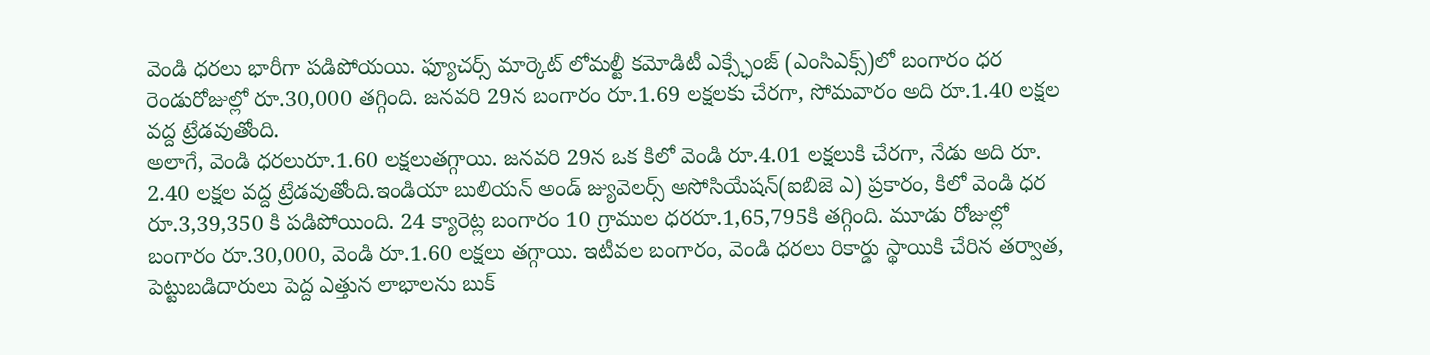వెండి ధరలు భారీగా పడిపోయయి. ఫ్యూచర్స్ మార్కెట్ లోమల్టీ కమోడిటీ ఎక్స్ఛేంజ్ (ఎంసిఎక్స్)లో బంగారం ధర రెండురోజుల్లో రూ.30,000 తగ్గింది. జనవరి 29న బంగారం రూ.1.69 లక్షలకు చేరగా, సోమవారం అది రూ.1.40 లక్షల వద్ద ట్రేడవుతోంది.
అలాగే, వెండి ధరలురూ.1.60 లక్షలుతగ్గాయి. జనవరి 29న ఒక కిలో వెండి రూ.4.01 లక్షలుకి చేరగా, నేడు అది రూ. 2.40 లక్షల వద్ద ట్రేడవుతోంది.ఇండియా బులియన్ అండ్ జ్యువెలర్స్ అసోసియేషన్(ఐబిజె ఎ) ప్రకారం, కిలో వెండి ధర రూ.3,39,350 కి పడిపోయింది. 24 క్యారెట్ల బంగారం 10 గ్రాముల ధరరూ.1,65,795కి తగ్గింది. మూడు రోజుల్లో బంగారం రూ.30,000, వెండి రూ.1.60 లక్షలు తగ్గాయి. ఇటీవల బంగారం, వెండి ధరలు రికార్డు స్థాయికి చేరిన తర్వాత, పెట్టుబడిదారులు పెద్ద ఎత్తున లాభాలను బుక్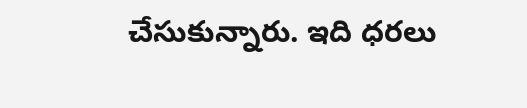చేసుకున్నారు. ఇది ధరలు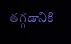తగ్గడానికి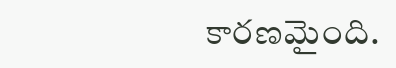కారణమైంది.